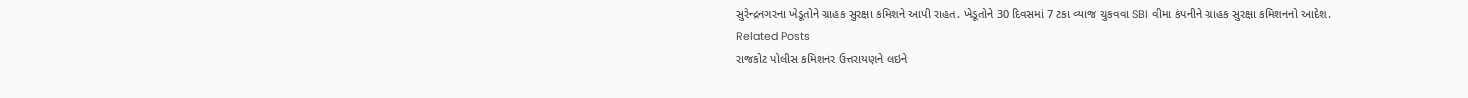સુરેન્દ્રનગરના ખેડૂતોને ગ્રાહક સુરક્ષા કમિશને આપી રાહત. ખેડૂતોને 30 દિવસમાં 7 ટકા વ્યાજ ચુકવવા SBI વીમા કંપનીને ગ્રાહક સુરક્ષા કમિશનનો આદેશ.
Related Posts
રાજકોટ પોલીસ કમિશનર ઉત્તરાયણને લઇને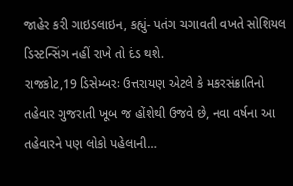જાહેર કરી ગાઇડલાઇન, કહ્યું- પતંગ ચગાવતી વખતે સોશિયલ ડિસ્ટન્સિંગ નહીં રાખે તો દંડ થશે.
રાજકોટ,19 ડિસેમ્બરઃ ઉત્તરાયણ એટલે કે મકરસંક્રાતિનો તહેવાર ગુજરાતી ખૂબ જ હોંશેથી ઉજવે છે, નવા વર્ષના આ તહેવારને પણ લોકો પહેલાની…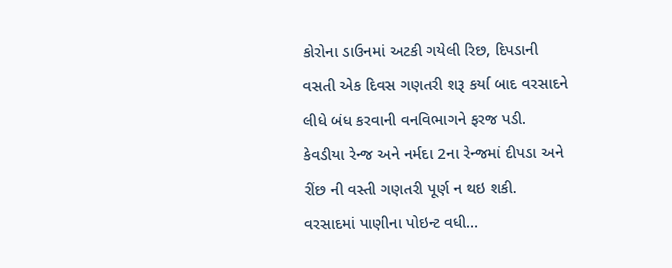કોરોના ડાઉનમાં અટકી ગયેલી રિછ, દિપડાની વસતી એક દિવસ ગણતરી શરૂ કર્યા બાદ વરસાદને લીધે બંધ કરવાની વનવિભાગને ફરજ પડી.
કેવડીયા રેન્જ અને નર્મદા 2ના રેન્જમાં દીપડા અને રીંછ ની વસ્તી ગણતરી પૂર્ણ ન થઇ શકી. વરસાદમાં પાણીના પોઇન્ટ વધી…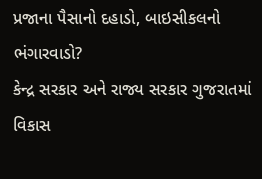પ્રજાના પૈસાનો દહાડો, બાઇસીકલનો ભંગારવાડો?
કેન્દ્ર સરકાર અને રાજ્ય સરકાર ગુજરાતમાં વિકાસ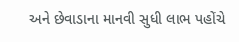અને છેવાડાના માનવી સુધી લાભ પહોંચે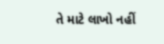તે માટે લાખો નહીં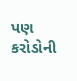પણ કરોડોની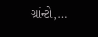ગ્રાંન્ટો,…